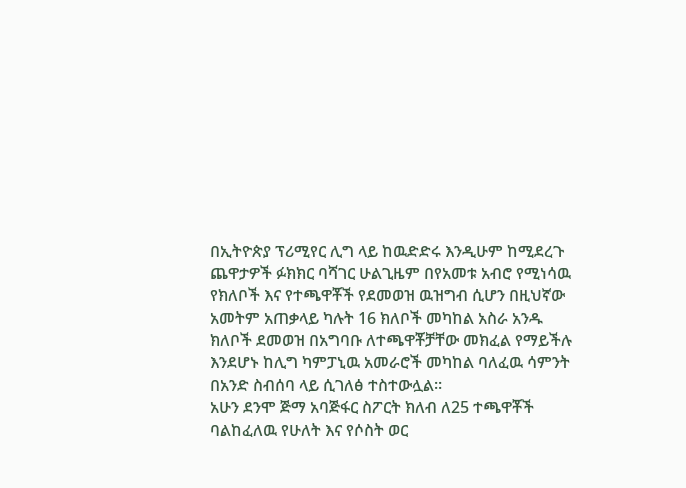በኢትዮጵያ ፕሪሚየር ሊግ ላይ ከዉድድሩ እንዲሁም ከሚደረጉ ጨዋታዎች ፉክክር ባሻገር ሁልጊዜም በየአመቱ አብሮ የሚነሳዉ የክለቦች እና የተጫዋቾች የደመወዝ ዉዝግብ ሲሆን በዚህኛው አመትም አጠቃላይ ካሉት 16 ክለቦች መካከል አስራ አንዱ ክለቦች ደመወዝ በአግባቡ ለተጫዋቾቻቸው መክፈል የማይችሉ እንደሆኑ ከሊግ ካምፓኒዉ አመራሮች መካከል ባለፈዉ ሳምንት በአንድ ስብሰባ ላይ ሲገለፅ ተስተውሏል።
አሁን ደንሞ ጅማ አባጅፋር ስፖርት ክለብ ለ25 ተጫዋቾች ባልከፈለዉ የሁለት እና የሶስት ወር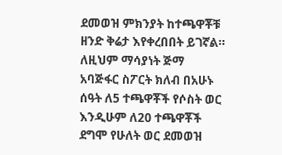ደመወዝ ምክንያት ከተጫዋቾቹ ዘንድ ቅሬታ እየቀረበበት ይገኛል። ለዚህም ማሳያነት ጅማ አባጅፋር ስፖርት ክለብ በአሁኑ ሰዓት ለ5 ተጫዋቾች የሶስት ወር እንዲሁም ለ20 ተጫዋቾች ደግሞ የሁለት ወር ደመወዝ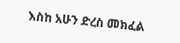እስከ አሁን ድረስ መክፈል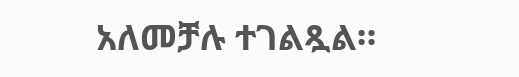አለመቻሉ ተገልጿል።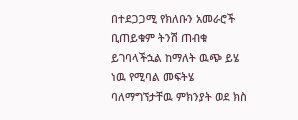በተደጋጋሚ የክለቡን አመራሮች ቢጠይቁም ትንሽ ጠብቁ ይገባላችኋል ከማለት ዉጭ ይሄ ነዉ የሚባል መፍትሄ ባለማግኘታቸዉ ምክንያት ወደ ክስ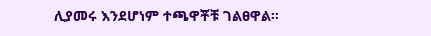ሊያመሩ እንደሆነም ተጫዋቾቹ ገልፀዋል።